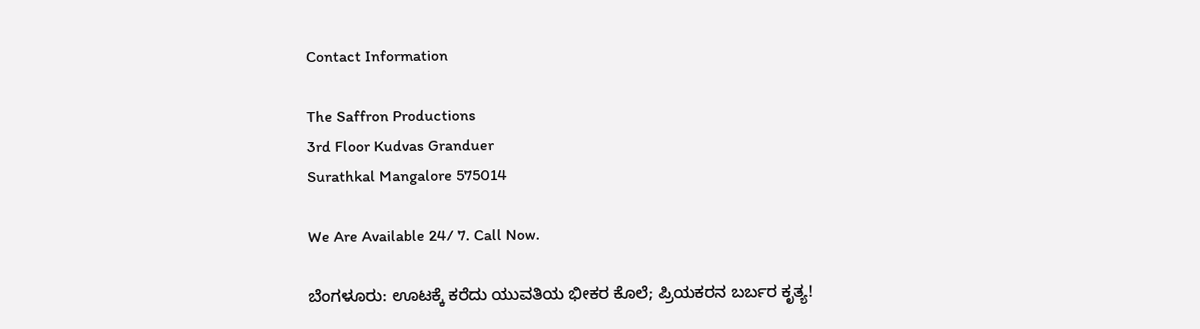Contact Information

The Saffron Productions
3rd Floor Kudvas Granduer
Surathkal Mangalore 575014

We Are Available 24/ 7. Call Now.

ಬೆಂಗಳೂರು: ಊಟಕ್ಕೆ ಕರೆದು ಯುವತಿಯ ಭೀಕರ ಕೊಲೆ; ಪ್ರಿಯಕರನ ಬರ್ಬರ ಕೃತ್ಯ!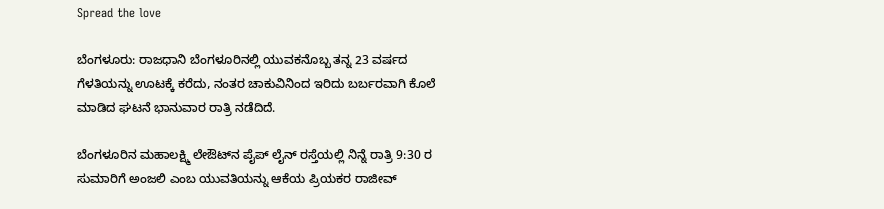Spread the love

ಬೆಂಗಳೂರು: ರಾಜಧಾನಿ ಬೆಂಗಳೂರಿನಲ್ಲಿ ಯುವಕನೊಬ್ಬ ತನ್ನ 23 ವರ್ಷದ ಗೆಳತಿಯನ್ನು ಊಟಕ್ಕೆ ಕರೆದು, ನಂತರ ಚಾಕುವಿನಿಂದ ಇರಿದು ಬರ್ಬರವಾಗಿ ಕೊಲೆ ಮಾಡಿದ ಘಟನೆ ಭಾನುವಾರ ರಾತ್ರಿ ನಡೆದಿದೆ.

ಬೆಂಗಳೂರಿನ ಮಹಾಲಕ್ಷ್ಮಿ ಲೇಔಟ್‌ನ ಪೈಪ್ ಲೈನ್ ರಸ್ತೆಯಲ್ಲಿ ನಿನ್ನೆ ರಾತ್ರಿ 9:30 ರ ಸುಮಾರಿಗೆ ಅಂಜಲಿ ಎಂಬ ಯುವತಿಯನ್ನು ಆಕೆಯ ಪ್ರಿಯಕರ ರಾಜೀವ್‌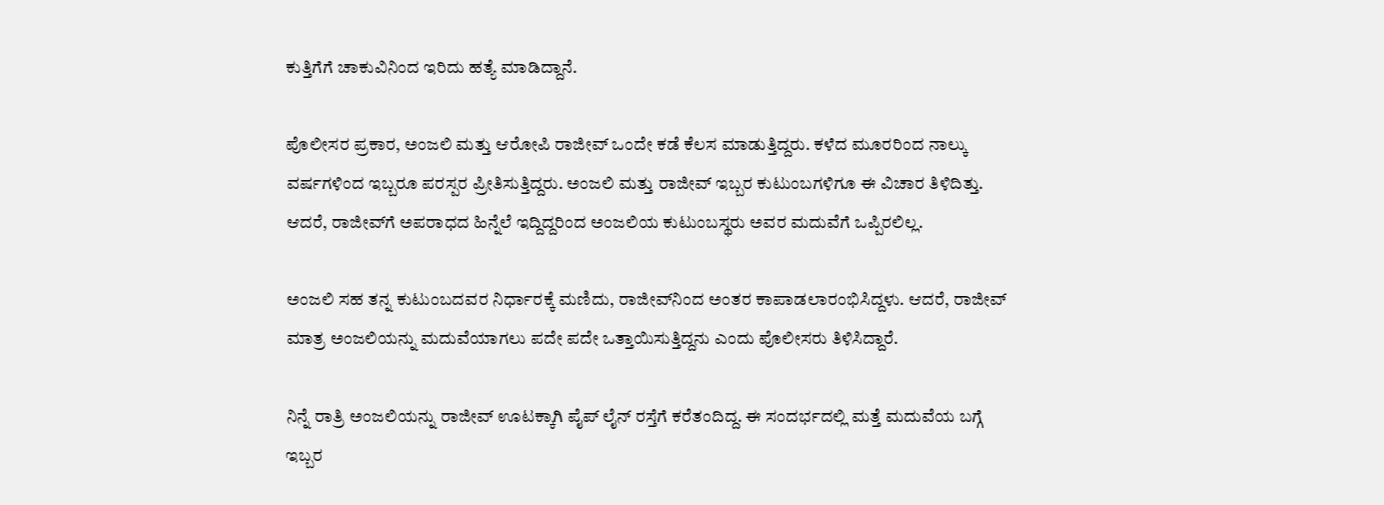ಕುತ್ತಿಗೆಗೆ ಚಾಕುವಿನಿಂದ ಇರಿದು ಹತ್ಯೆ ಮಾಡಿದ್ದಾನೆ.

ಪೊಲೀಸರ ಪ್ರಕಾರ, ಅಂಜಲಿ ಮತ್ತು ಆರೋಪಿ ರಾಜೀವ್ ಒಂದೇ ಕಡೆ ಕೆಲಸ ಮಾಡುತ್ತಿದ್ದರು. ಕಳೆದ ಮೂರರಿಂದ ನಾಲ್ಕು ವರ್ಷಗಳಿಂದ ಇಬ್ಬರೂ ಪರಸ್ಪರ ಪ್ರೀತಿಸುತ್ತಿದ್ದರು. ಅಂಜಲಿ ಮತ್ತು ರಾಜೀವ್ ಇಬ್ಬರ ಕುಟುಂಬಗಳಿಗೂ ಈ ವಿಚಾರ ತಿಳಿದಿತ್ತು. ಆದರೆ, ರಾಜೀವ್‌ಗೆ ಅಪರಾಧದ ಹಿನ್ನೆಲೆ ಇದ್ದಿದ್ದರಿಂದ ಅಂಜಲಿಯ ಕುಟುಂಬಸ್ಥರು ಅವರ ಮದುವೆಗೆ ಒಪ್ಪಿರಲಿಲ್ಲ.

ಅಂಜಲಿ ಸಹ ತನ್ನ ಕುಟುಂಬದವರ ನಿರ್ಧಾರಕ್ಕೆ ಮಣಿದು, ರಾಜೀವ್‌ನಿಂದ ಅಂತರ ಕಾಪಾಡಲಾರಂಭಿಸಿದ್ದಳು. ಆದರೆ, ರಾಜೀವ್ ಮಾತ್ರ ಅಂಜಲಿಯನ್ನು ಮದುವೆಯಾಗಲು ಪದೇ ಪದೇ ಒತ್ತಾಯಿಸುತ್ತಿದ್ದನು ಎಂದು ಪೊಲೀಸರು ತಿಳಿಸಿದ್ದಾರೆ.

ನಿನ್ನೆ ರಾತ್ರಿ ಅಂಜಲಿಯನ್ನು ರಾಜೀವ್ ಊಟಕ್ಕಾಗಿ ಪೈಪ್ ಲೈನ್ ರಸ್ತೆಗೆ ಕರೆತಂದಿದ್ದ. ಈ ಸಂದರ್ಭದಲ್ಲಿ ಮತ್ತೆ ಮದುವೆಯ ಬಗ್ಗೆ ಇಬ್ಬರ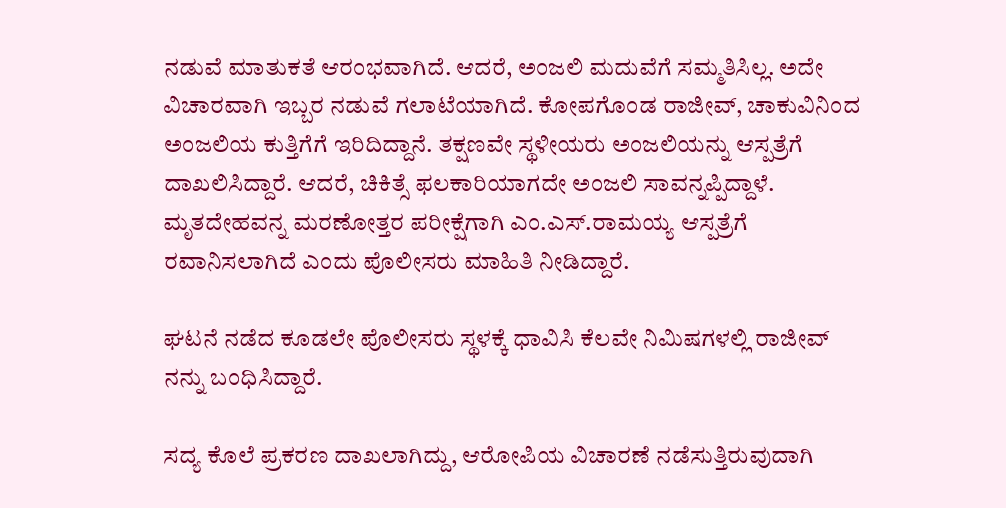ನಡುವೆ ಮಾತುಕತೆ ಆರಂಭವಾಗಿದೆ. ಆದರೆ, ಅಂಜಲಿ ಮದುವೆಗೆ ಸಮ್ಮತಿಸಿಲ್ಲ. ಅದೇ ವಿಚಾರವಾಗಿ ಇಬ್ಬರ ನಡುವೆ ಗಲಾಟೆಯಾಗಿದೆ. ಕೋಪಗೊಂಡ ರಾಜೀವ್, ಚಾಕುವಿನಿಂದ ಅಂಜಲಿಯ ಕುತ್ತಿಗೆಗೆ ಇರಿದಿದ್ದಾನೆ. ತಕ್ಷಣವೇ ಸ್ಥಳೀಯರು ಅಂಜಲಿಯನ್ನು ಆಸ್ಪತ್ರೆಗೆ ದಾಖಲಿಸಿದ್ದಾರೆ. ಆದರೆ, ಚಿಕಿತ್ಸೆ ಫಲಕಾರಿಯಾಗದೇ ಅಂಜಲಿ ಸಾವನ್ನಪ್ಪಿದ್ದಾಳೆ. ಮೃತದೇಹವನ್ನ ಮರಣೋತ್ತರ ಪರೀಕ್ಷೆಗಾಗಿ ಎಂ.ಎಸ್.ರಾಮಯ್ಯ ಆಸ್ಪತ್ರೆಗೆ ರವಾನಿಸಲಾಗಿದೆ ಎಂದು ಪೊಲೀಸರು ಮಾಹಿತಿ ನೀಡಿದ್ದಾರೆ.

ಘಟನೆ ನಡೆದ ಕೂಡಲೇ ಪೊಲೀಸರು ಸ್ಥಳಕ್ಕೆ ಧಾವಿಸಿ ಕೆಲವೇ ನಿಮಿಷಗಳಲ್ಲಿ ರಾಜೀವ್ ನನ್ನು ಬಂಧಿಸಿದ್ದಾರೆ.

ಸದ್ಯ ಕೊಲೆ ಪ್ರಕರಣ ದಾಖಲಾಗಿದ್ದು, ಆರೋಪಿಯ ವಿಚಾರಣೆ ನಡೆಸುತ್ತಿರುವುದಾಗಿ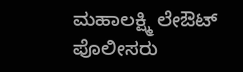ಮಹಾಲಕ್ಷ್ಮಿ ಲೇಔಟ್ ಪೊಲೀಸರು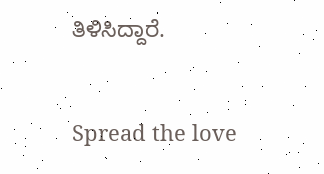ತಿಳಿಸಿದ್ದಾರೆ.


Spread the love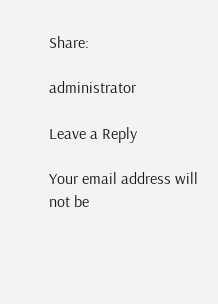Share:

administrator

Leave a Reply

Your email address will not be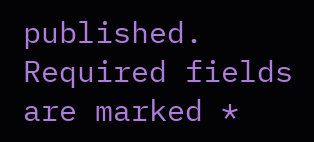published. Required fields are marked *